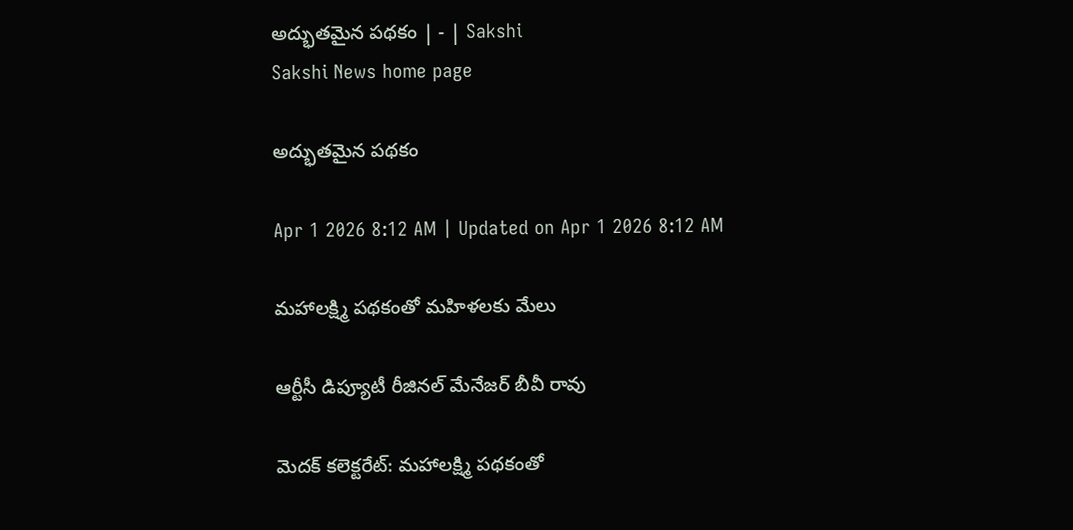అద్భుతమైన పథకం | - | Sakshi
Sakshi News home page

అద్భుతమైన పథకం

Apr 1 2026 8:12 AM | Updated on Apr 1 2026 8:12 AM

మహాలక్ష్మి పథకంతో మహిళలకు మేలు

ఆర్టీసీ డిప్యూటీ రీజినల్‌ మేనేజర్‌ బీవీ రావు

మెదక్‌ కలెక్టరేట్‌: మహాలక్ష్మి పథకంతో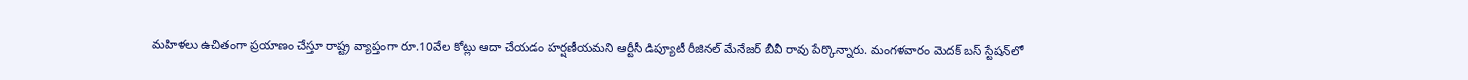మహిళలు ఉచితంగా ప్రయాణం చేస్తూ రాష్ట్ర వ్యాప్తంగా రూ.10వేల కోట్లు ఆదా చేయడం హర్షణీయమని ఆర్టీసీ డిప్యూటీ రీజినల్‌ మేనేజర్‌ బీవీ రావు పేర్కొన్నారు. మంగళవారం మెదక్‌ బస్‌ స్టేషన్‌లో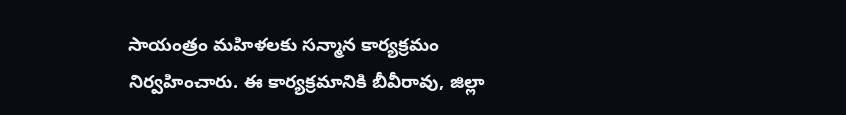సాయంత్రం మహిళలకు సన్మాన కార్యక్రమం నిర్వహించారు. ఈ కార్యక్రమానికి బీవీరావు, జిల్లా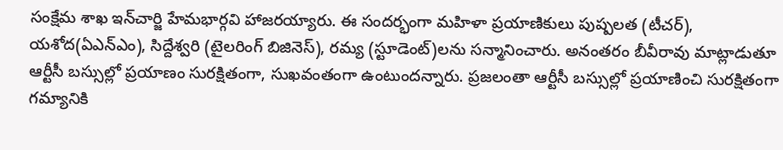సంక్షేమ శాఖ ఇన్‌చార్జి హేమభార్గవి హాజరయ్యారు. ఈ సందర్భంగా మహిళా ప్రయాణికులు పుష్పలత (టీచర్‌), యశోద(ఏఎన్‌ఎం), సిద్దేశ్వరి (టైలరింగ్‌ బిజినెస్‌), రమ్య (స్టూడెంట్‌)లను సన్మానించారు. అనంతరం బీవీరావు మాట్లాడుతూ ఆర్టీసీ బస్సుల్లో ప్రయాణం సురక్షితంగా, సుఖవంతంగా ఉంటుందన్నారు. ప్రజలంతా ఆర్టీసీ బస్సుల్లో ప్రయాణించి సురక్షితంగా గమ్యానికి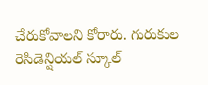చేరుకోవాలని కోరారు. గురుకుల రెసిడెన్షియల్‌ స్కూల్‌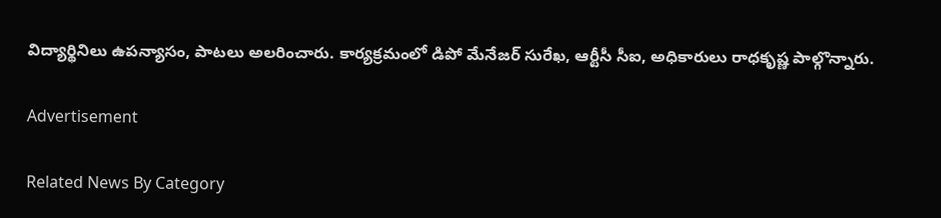విద్యార్థినిలు ఉపన్యాసం, పాటలు అలరించారు. కార్యక్రమంలో డిపో మేనేజర్‌ సురేఖ, ఆర్టీసీ సీఐ, అధికారులు రాధకృష్ణ పాల్గొన్నారు.

Advertisement

Related News By Category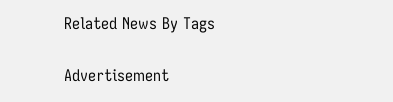Related News By Tags

Advertisement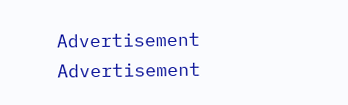Advertisement
Advertisement